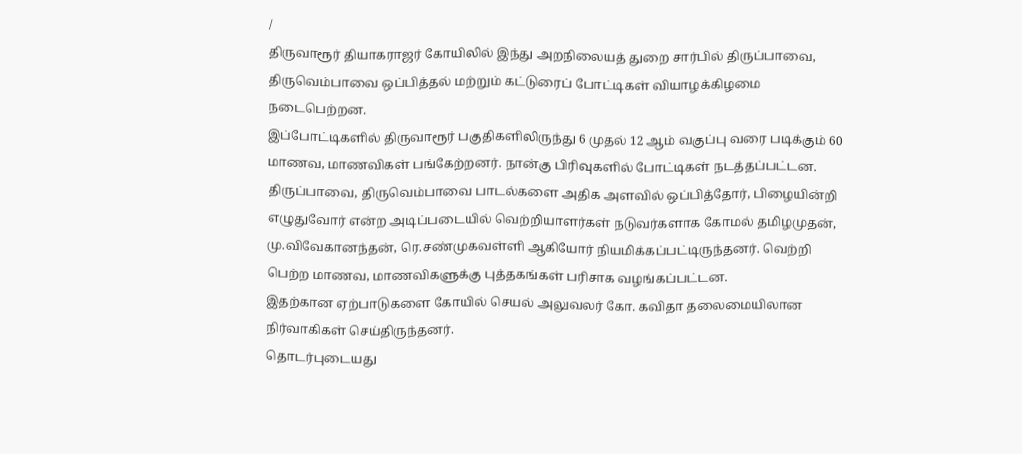/
திருவாரூர் தியாகராஜர் கோயிலில் இந்து அறநிலையத் துறை சார்பில் திருப்பாவை, திருவெம்பாவை ஒப்பித்தல் மற்றும் கட்டுரைப் போட்டிகள் வியாழக்கிழமை நடைபெற்றன.
இப்போட்டிகளில் திருவாரூர் பகுதிகளிலிருந்து 6 முதல் 12 ஆம் வகுப்பு வரை படிக்கும் 60 மாணவ, மாணவிகள் பங்கேற்றனர். நான்கு பிரிவுகளில் போட்டிகள் நடத்தப்பட்டன.
திருப்பாவை, திருவெம்பாவை பாடல்களை அதிக அளவில் ஒப்பித்தோர், பிழையின்றி எழுதுவோர் என்ற அடிப்படையில் வெற்றியாளர்கள் நடுவர்களாக கோமல் தமிழமுதன், மு.விவேகானந்தன், ரெ.சண்முகவள்ளி ஆகியோர் நியமிக்கப்பட்டிருந்தனர். வெற்றி பெற்ற மாணவ, மாணவிகளுக்கு புத்தகங்கள் பரிசாக வழங்கப்பட்டன.
இதற்கான ஏற்பாடுகளை கோயில் செயல் அலுவலர் கோ. கவிதா தலைமையிலான நிர்வாகிகள் செய்திருந்தனர்.
தொடர்புடையது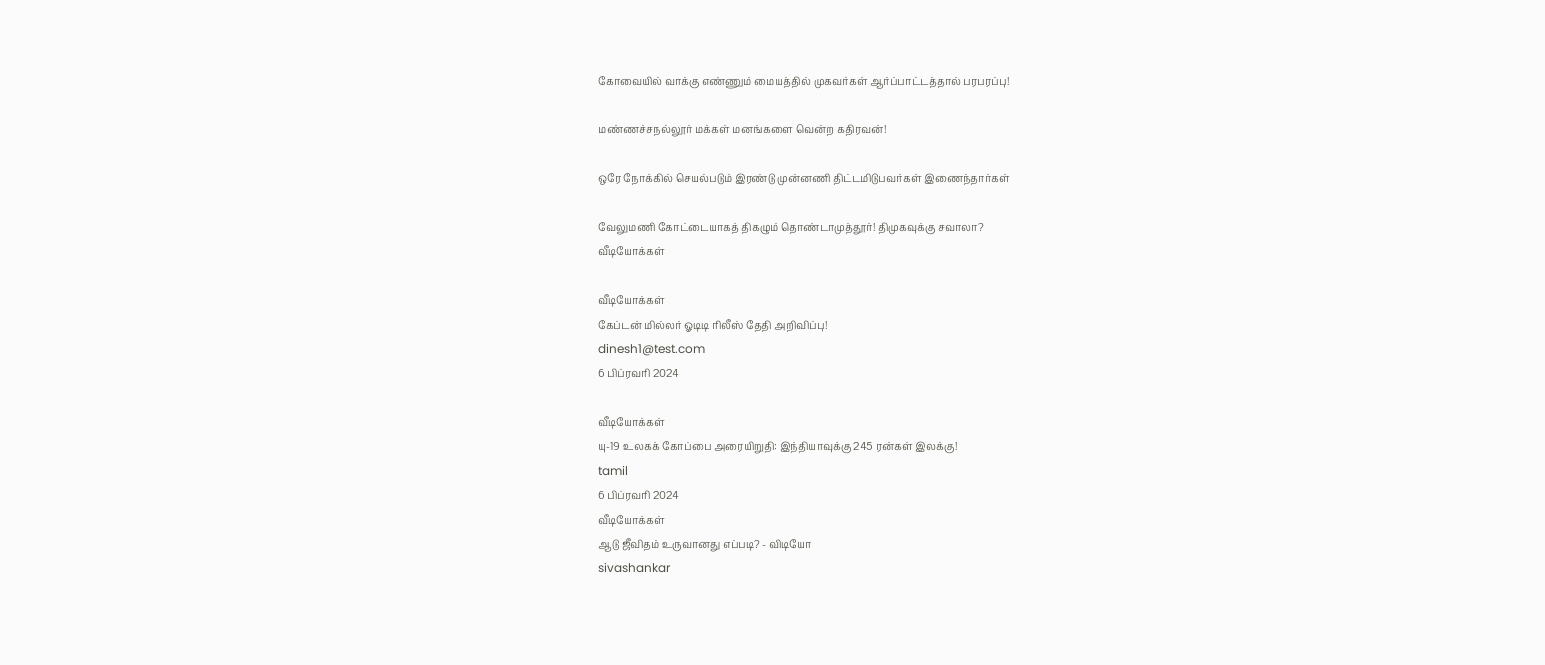கோவையில் வாக்கு எண்ணும் மையத்தில் முகவர்கள் ஆர்ப்பாட்டத்தால் பரபரப்பு!

மண்ணச்சநல்லூர் மக்கள் மனங்களை வென்ற கதிரவன்!

ஒரே நோக்கில் செயல்படும் இரண்டு முன்னணி திட்டமிடுபவர்கள் இணைந்தார்கள்

வேலுமணி கோட்டையாகத் திகழும் தொண்டாமுத்தூர்! திமுகவுக்கு சவாலா?
வீடியோக்கள்

வீடியோக்கள்
கேப்டன் மில்லர் ஓடிடி ரிலீஸ் தேதி அறிவிப்பு!
dinesh1@test.com
6 பிப்ரவரி 2024

வீடியோக்கள்
யு-19 உலகக் கோப்பை அரையிறுதி: இந்தியாவுக்கு 245 ரன்கள் இலக்கு!
tamil
6 பிப்ரவரி 2024
வீடியோக்கள்
ஆடு ஜீவிதம் உருவானது எப்படி? - விடியோ
sivashankar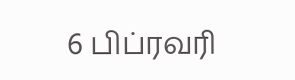6 பிப்ரவரி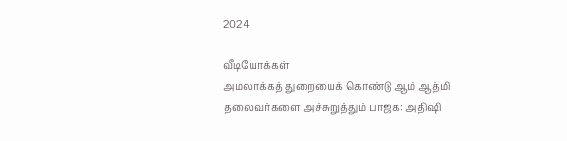2024

வீடியோக்கள்
அமலாக்கத் துறையைக் கொண்டு ஆம் ஆத்மி தலைவர்களை அச்சுறுத்தும் பாஜக: அதிஷி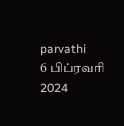parvathi
6 பிப்ரவரி 2024